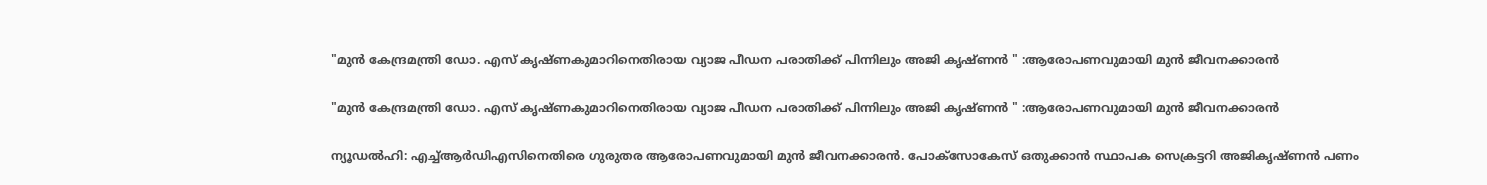"മുന്‍ കേന്ദ്രമന്ത്രി ഡോ. എസ് കൃഷ്ണകുമാറിനെതിരായ വ്യാജ പീഡന പരാതിക്ക് പിന്നിലും അജി കൃഷ്ണൻ " :ആരോപണവുമായി മുന്‍ ജീവനക്കാരന്‍

"മുന്‍ കേന്ദ്രമന്ത്രി ഡോ. എസ് കൃഷ്ണകുമാറിനെതിരായ വ്യാജ പീഡന പരാതിക്ക് പിന്നിലും അജി കൃഷ്ണൻ " :ആരോപണവുമായി മുന്‍ ജീവനക്കാരന്‍

ന്യൂഡല്‍ഹി: എച്ച്ആര്‍ഡിഎസിനെതിരെ ഗുരുതര ആരോപണവുമായി മുന്‍ ജീവനക്കാരന്‍. പോക്‌സോകേസ് ഒതുക്കാന്‍ സ്ഥാപക സെക്രട്ടറി അജികൃഷ്ണന്‍ പണം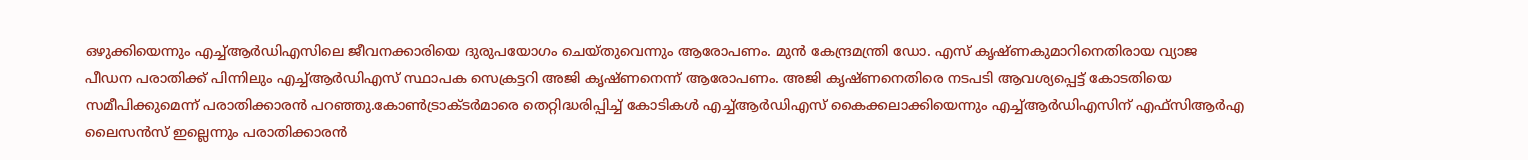ഒഴുക്കിയെന്നും എച്ച്ആര്‍ഡിഎസിലെ ജീവനക്കാരിയെ ദുരുപയോഗം ചെയ്തുവെന്നും ആരോപണം. മുന്‍ കേന്ദ്രമന്ത്രി ഡോ. എസ് കൃഷ്ണകുമാറിനെതിരായ വ്യാജ പീഡന പരാതിക്ക് പിന്നിലും എച്ച്ആര്‍ഡിഎസ് സ്ഥാപക സെക്രട്ടറി അജി കൃഷ്ണനെന്ന് ആരോപണം. അജി കൃഷ്ണനെതിരെ നടപടി ആവശ്യപ്പെട്ട് കോടതിയെ സമീപിക്കുമെന്ന് പരാതിക്കാരന്‍ പറഞ്ഞു.കോണ്‍ട്രാക്ടര്‍മാരെ തെറ്റിദ്ധരിപ്പിച്ച് കോടികള്‍ എച്ച്ആര്‍ഡിഎസ് കൈക്കലാക്കിയെന്നും എച്ച്ആര്‍ഡിഎസിന് എഫ്‌സിആര്‍എ ലൈസന്‍സ് ഇല്ലെന്നും പരാതിക്കാരന്‍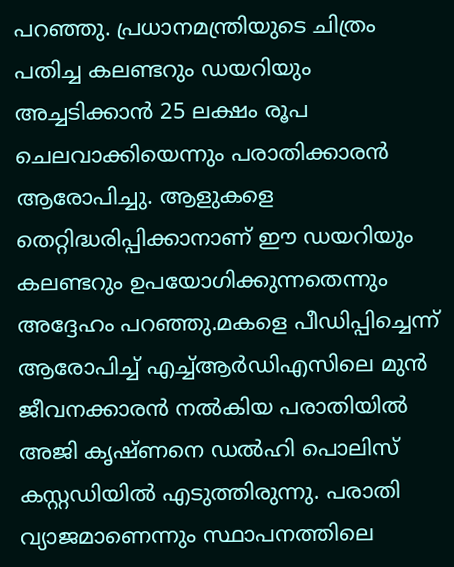പറഞ്ഞു. പ്രധാനമന്ത്രിയുടെ ചിത്രം പതിച്ച കലണ്ടറും ഡയറിയും അച്ചടിക്കാന്‍ 25 ലക്ഷം രൂപ ചെലവാക്കിയെന്നും പരാതിക്കാരന്‍ ആരോപിച്ചു. ആളുകളെ തെറ്റിദ്ധരിപ്പിക്കാനാണ് ഈ ഡയറിയും കലണ്ടറും ഉപയോഗിക്കുന്നതെന്നും അദ്ദേഹം പറഞ്ഞു.മകളെ പീഡിപ്പിച്ചെന്ന് ആരോപിച്ച് എച്ച്ആര്‍ഡിഎസിലെ മുന്‍ ജീവനക്കാരന്‍ നല്‍കിയ പരാതിയില്‍ അജി കൃഷ്ണനെ ഡല്‍ഹി പൊലിസ് കസ്റ്റഡിയില്‍ എടുത്തിരുന്നു. പരാതി വ്യാജമാണെന്നും സ്ഥാപനത്തിലെ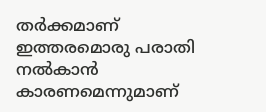തര്‍ക്കമാണ് ഇത്തരമൊരു പരാതി നല്‍കാന്‍ കാരണമെന്നുമാണ്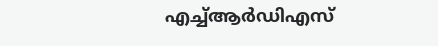എച്ച്ആര്‍ഡിഎസ്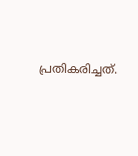പ്രതികരിച്ചത്.